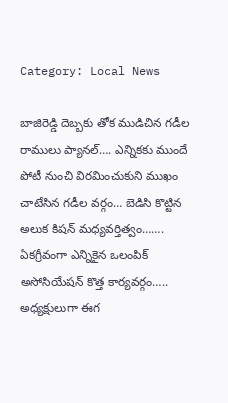Category: Local News

బాజిరెడ్డి దెబ్బ‌కు తోక ముడిచిన గ‌డీల రాములు ప్యాన‌ల్…. ఎన్నిక‌కు ముందే పోటీ నుంచి విర‌మించుకుని ముఖం చాటేసిన గ‌డీల వ‌ర్గం… బెడిసి కొట్టిన అలుక కిష‌న్ మ‌ధ్య‌వ‌ర్తిత్వం……. ఏక‌గ్రీవంగా ఎన్నికైన ఒలంపిక్ అసోసియేష‌న్ కొత్త కార్య‌వ‌ర్గం….. అధ్య‌క్షులుగా ఈగ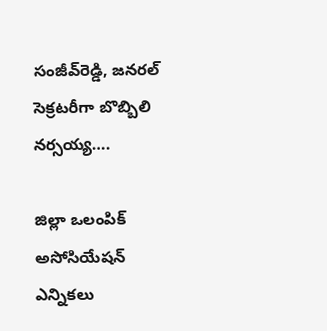సంజీవ్‌రెడ్డి, జ‌న‌ర‌ల్ సెక్ర‌ట‌రీగా బొబ్బిలి న‌ర్స‌య్య‌….

జిల్లా ఒలంపిక్ అసోసియేష‌న్ ఎన్నిక‌లు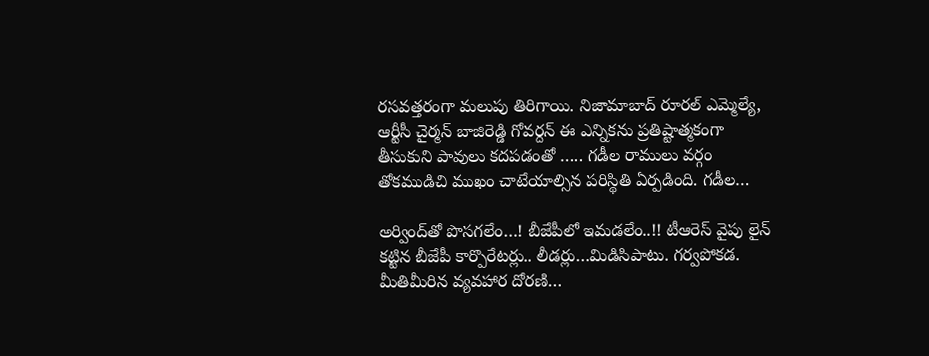ర‌స‌వ‌త్త‌రంగా మ‌లుపు తిరిగాయి. నిజామాబాద్ రూర‌ల్ ఎమ్మెల్యే, ఆర్టీసీ చైర్మ‌న్ బాజిరెడ్డి గోవ‌ర్ద‌న్ ఈ ఎన్నిక‌ను ప్ర‌తిష్టాత్మ‌కంగా తీసుకుని పావులు క‌ద‌ప‌డంతో ….. గ‌డీల రాములు వ‌ర్గం తోక‌ముడిచి ముఖం చాటేయాల్సిన ప‌రిస్థితి ఏర్ప‌డింది. గ‌డీల…

అర్వింద్‌తో పొస‌గ‌లేం…! బీజేపీలో ఇమ‌డ‌లేం..!! టీఆరెస్ వైపు లైన్ క‌ట్టిన బీజేపీ కార్పొరేట‌ర్లు.. లీడ‌ర్లు…మిడిసిపాటు. గ‌ర్వ‌పోక‌డ‌. మీతిమీరిన వ్య‌వ‌హార దోర‌ణి…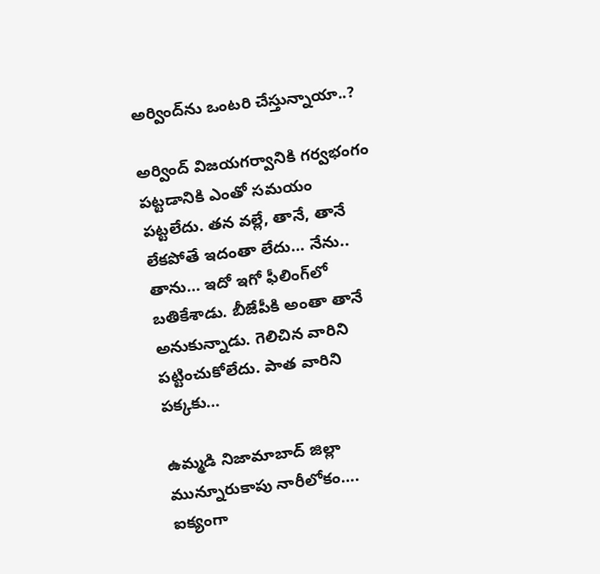అర్వింద్‌ను ఒంట‌రి చేస్తున్నాయా..?

అర్వింద్ విజ‌య‌గ‌ర్వానికి గ‌ర్వ‌భంగం ప‌ట్ట‌డానికి ఎంతో స‌మ‌యం ప‌ట్ట‌లేదు. త‌న వ‌ల్లే, తానే, తానే లేక‌పోతే ఇదంతా లేదు… నేను.. తాను… ఇదో ఇగో ఫీలింగ్‌లో బ‌తికేశాడు. బీజేపీకి అంతా తానే అనుకున్నాడు. గెలిచిన వారిని ప‌ట్టించుకోలేదు. పాత వారిని ప‌క్క‌కు…

ఉమ్మ‌డి నిజామాబాద్ జిల్లా మున్నూరుకాపు నారీలోకం…. ఐక్యంగా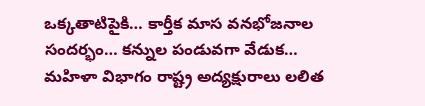ఒక్క‌తాటిపైకి… కార్తీక మాస వ‌న‌భోజ‌నాల సంద‌ర్భం… క‌న్నుల పండువ‌గా వేడుక‌… మ‌హిళా విభాగం రాష్ట్ర అద్య‌క్షురాలు ల‌లిత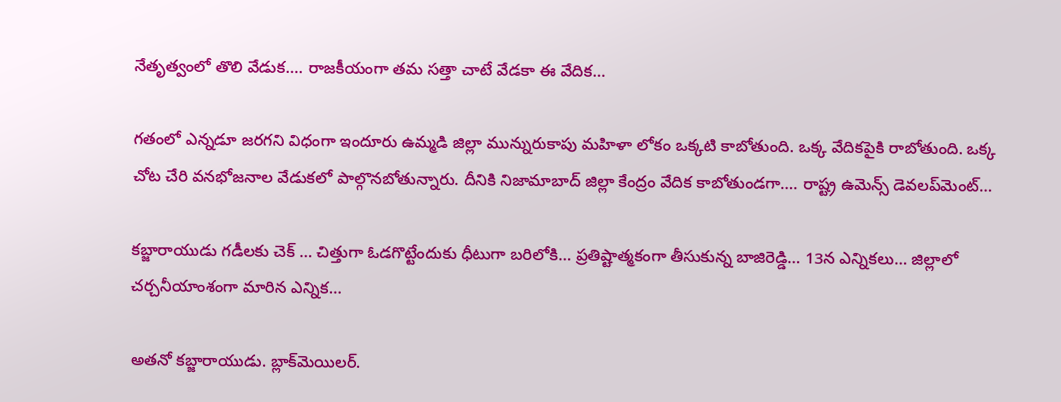నేతృత్వంలో తొలి వేడుక‌…. రాజ‌కీయంగా త‌మ స‌త్తా చాటే వేడ‌కా ఈ వేదిక‌…

గ‌తంలో ఎన్న‌డూ జ‌ర‌గ‌ని విధంగా ఇందూరు ఉమ్మ‌డి జిల్లా మున్నురుకాపు మ‌హిళా లోకం ఒక్క‌టి కాబోతుంది. ఒక్క వేదిక‌పైకి రాబోతుంది. ఒక్క చోట చేరి వ‌న‌భోజ‌నాల వేడుక‌లో పాల్గొన‌బోతున్నారు. దీనికి నిజామాబాద్ జిల్లా కేంద్రం వేదిక కాబోతుండ‌గా…. రాష్ట్ర ఉమెన్స్ డెవ‌ల‌ప్‌మెంట్…

క‌బ్జారాయుడు గ‌డీల‌కు చెక్ … చిత్తుగా ఓడ‌గొట్టేందుకు ధీటుగా బ‌రిలోకి… ప్ర‌తిష్టాత్మ‌కంగా తీసుకున్న బాజిరెడ్డి… 13న ఎన్నిక‌లు… జిల్లాలో చ‌ర్చ‌నీయాంశంగా మారిన ఎన్నిక‌…

అత‌నో క‌బ్జారాయుడు. బ్లాక్‌మెయిల‌ర్‌.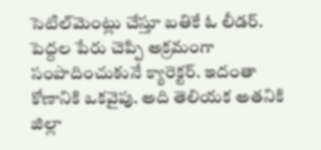సెటిల్‌మెంట్లు చేస్తూ బ‌తికే ఓ లీడ‌ర్‌. పెద్ద‌ల పేరు చెప్పి అక్ర‌మంగా సంపాదించుకునే క్యారెక్ట‌ర్‌. ఇదంతా కోణానికి ఒక‌వైపు. అది తెలియ‌క అత‌నికి జిల్లా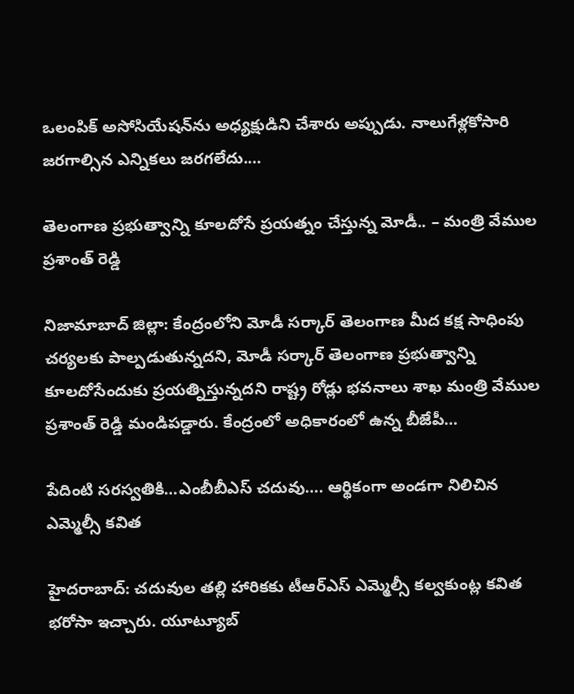ఒలంపిక్ అసోసియేష‌న్‌ను అధ్య‌క్షుడిని చేశారు అప్పుడు. నాలుగేళ్లకోసారి జ‌ర‌గాల్సిన ఎన్నిక‌లు జ‌ర‌గ‌లేదు.…

తెలంగాణ ప్రభుత్వాన్ని కూల‌దోసే ప్ర‌య‌త్నం చేస్తున్న మోడీ.. – మంత్రి వేముల ప్రశాంత్ రెడ్డి

నిజామాబాద్ జిల్లా: కేంద్రంలోని మోడీ సర్కార్ తెలంగాణ మీద కక్ష సాధింపు చర్యలకు పాల్పడుతున్నదని, మోడీ స‌ర్కార్ తెలంగాణ ప్ర‌భుత్వాన్ని కూల‌దోసేందుకు ప్ర‌య‌త్నిస్తున్న‌ద‌ని రాష్ట్ర రోడ్లు భవనాలు శాఖ మంత్రి వేముల ప్రశాంత్ రెడ్డి మండిపడ్డారు. కేంద్రంలో అధికారంలో ఉన్న బీజేపీ…

పేదింటి స‌ర‌స్వ‌తికి…ఎంబీబీఎస్ చ‌దువు…. ఆర్థికంగా అండ‌గా నిలిచిన ఎమ్మెల్సీ కవిత

హైదరాబాద్: చదువుల తల్లి హారికకు టీఆర్ఎస్ ఎమ్మెల్సీ కల్వకుంట్ల కవిత భరోసా ఇచ్చారు. యూట్యూబ్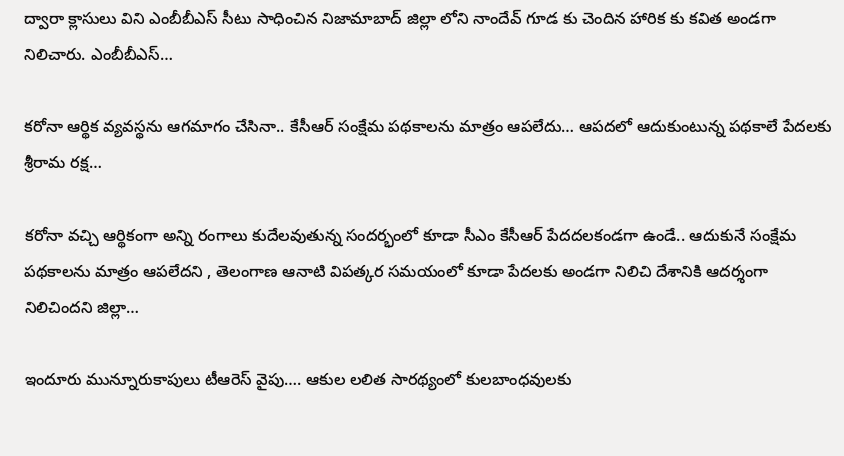ద్వారా క్లాసులు విని ఎంబీబీఎస్ సీటు సాధించిన నిజామాబాద్ జిల్లా లోని నాందేవ్ గూడ కు చెందిన హారిక కు కవిత అండగా నిలిచారు. ఎంబీబీఎస్…

క‌రోనా ఆర్థిక వ్య‌వ‌స్థ‌ను ఆగ‌మాగం చేసినా.. కేసీఆర్ సంక్షేమ ప‌థ‌కాలను మాత్రం ఆప‌లేదు… ఆప‌ద‌లో ఆదుకుంటున్న ప‌థ‌కాలే పేద‌ల‌కు శ్రీ‌రామ ర‌క్ష‌…

క‌రోనా వ‌చ్చి ఆర్థికంగా అన్ని రంగాలు కుదేలవుతున్న సంద‌ర్భంలో కూడా సీఎం కేసీఆర్ పేద‌ద‌ల‌కండ‌గా ఉండే.. ఆదుకునే సంక్షేమ ప‌థ‌కాల‌ను మాత్రం ఆప‌లేద‌ని , తెలంగాణ ఆనాటి విప‌త్క‌ర స‌మ‌యంలో కూడా పేద‌ల‌కు అండగా నిలిచి దేశానికి ఆద‌ర్శంగా నిలిచింద‌ని జిల్లా…

ఇందూరు మున్నూరుకాపులు టీఆరెస్ వైపు…. ఆకుల ల‌లిత సార‌థ్యంలో కుల‌బాంధ‌వుల‌కు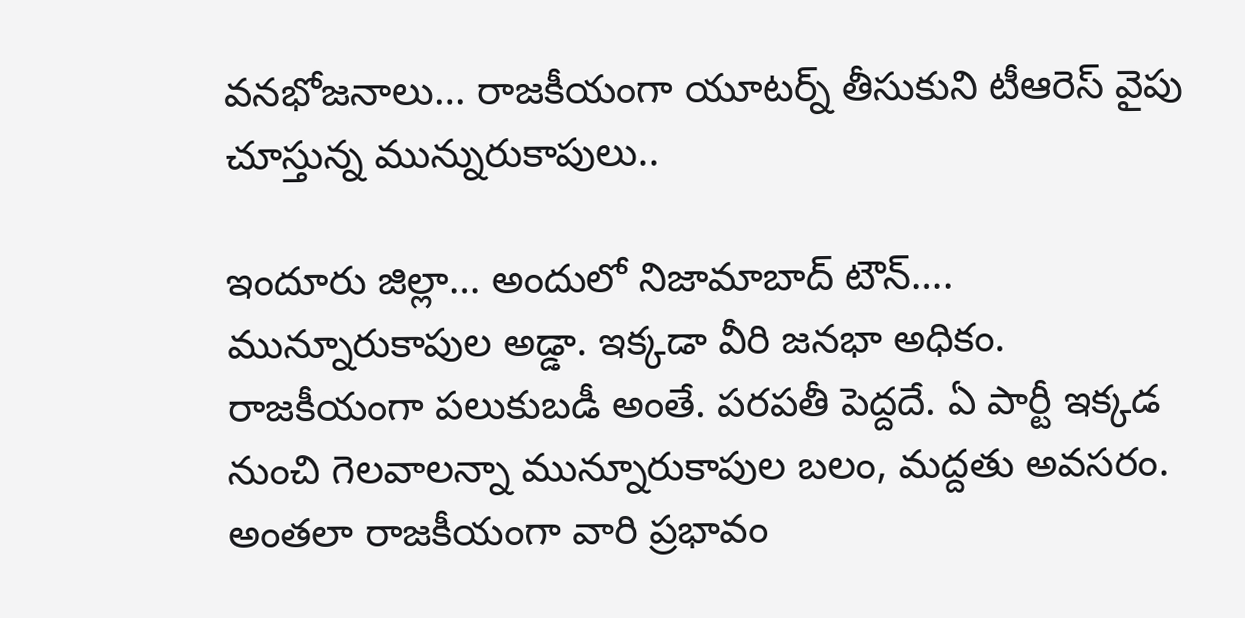వ‌న‌భోజ‌నాలు… రాజ‌కీయంగా యూట‌ర్న్ తీసుకుని టీఆరెస్ వైపు చూస్తున్న మున్నురుకాపులు..

ఇందూరు జిల్లా… అందులో నిజామాబాద్ టౌన్‌…. మున్నూరుకాపుల అడ్డా. ఇక్క‌డా వీరి జ‌న‌భా అధికం. రాజ‌కీయంగా ప‌లుకుబ‌డీ అంతే. ప‌ర‌ప‌తీ పెద్ద‌దే. ఏ పార్టీ ఇక్క‌డ నుంచి గెల‌వాల‌న్నా మున్నూరుకాపుల బ‌లం, మద్ద‌తు అవ‌స‌రం. అంత‌లా రాజ‌కీయంగా వారి ప్ర‌భావం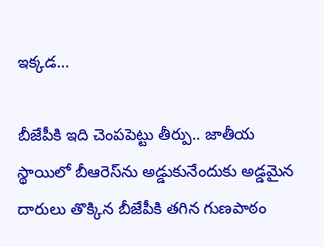ఇక్క‌డ…

బీజేపీకి ఇది చెంప‌పెట్టు తీర్పు.. జాతీయ స్థాయిలో బీఆరెస్‌ను అడ్డుకునేందుకు అడ్డ‌మైన దారులు తొక్కిన బీజేపీకి త‌గిన గుణ‌పాఠం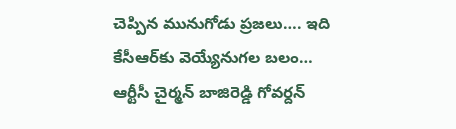చెప్పిన మునుగోడు ప్ర‌జ‌లు…. ఇది కేసీఆర్‌కు వెయ్యేనుగ‌ల బ‌లం… ఆర్టీసీ చైర్మ‌న్ బాజిరెడ్డి గోవ‌ర్ద‌న్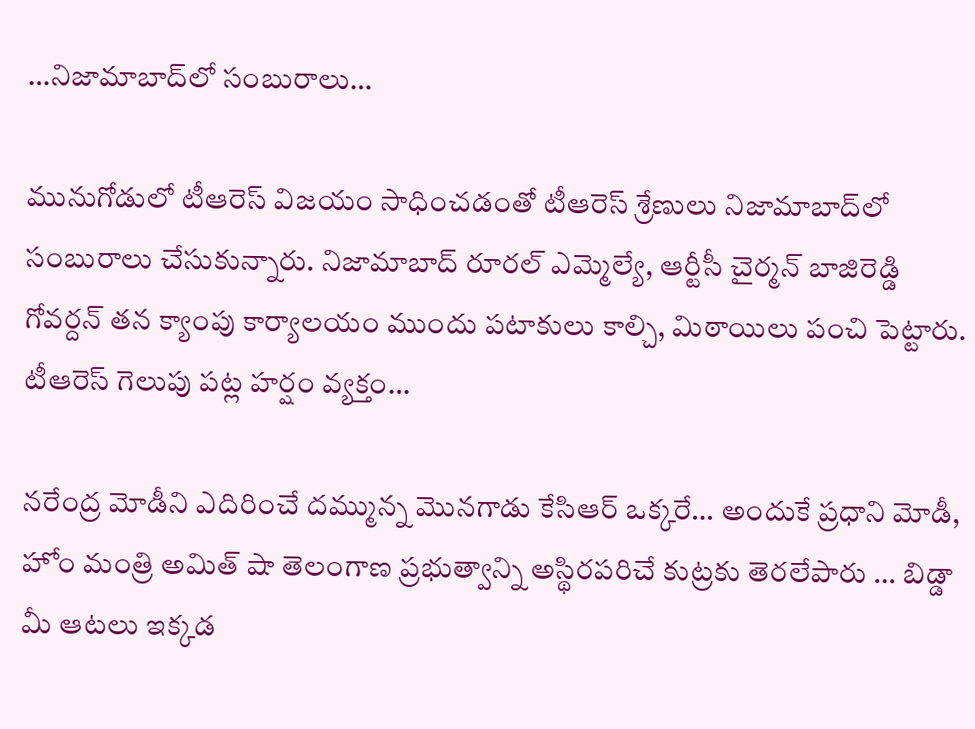…నిజామాబాద్‌లో సంబురాలు…

మునుగోడులో టీఆరెస్ విజ‌యం సాధించ‌డంతో టీఆరెస్ శ్రేణులు నిజామాబాద్‌లో సంబురాలు చేసుకున్నారు. నిజామాబాద్ రూర‌ల్ ఎమ్మెల్యే, ఆర్టీసీ చైర్మ‌న్ బాజిరెడ్డి గోవ‌ర్ద‌న్ త‌న క్యాంపు కార్యాల‌యం ముందు ప‌టాకులు కాల్చి, మిఠాయిలు పంచి పెట్టారు. టీఆరెస్ గెలుపు ప‌ట్ల హర్షం వ్య‌క్తం…

న‌రేంద్ర మోడీని ఎదిరించే దమ్మున్న మొనగాడు కేసిఆర్ ఒక్కరే… అందుకే ప్రధాని మోడీ, హోం మంత్రి అమిత్ షా తెలంగాణ ప్రభుత్వాన్ని అస్థిరపరిచే కుట్రకు తెరలేపారు … బిడ్డా మీ ఆటలు ఇక్కడ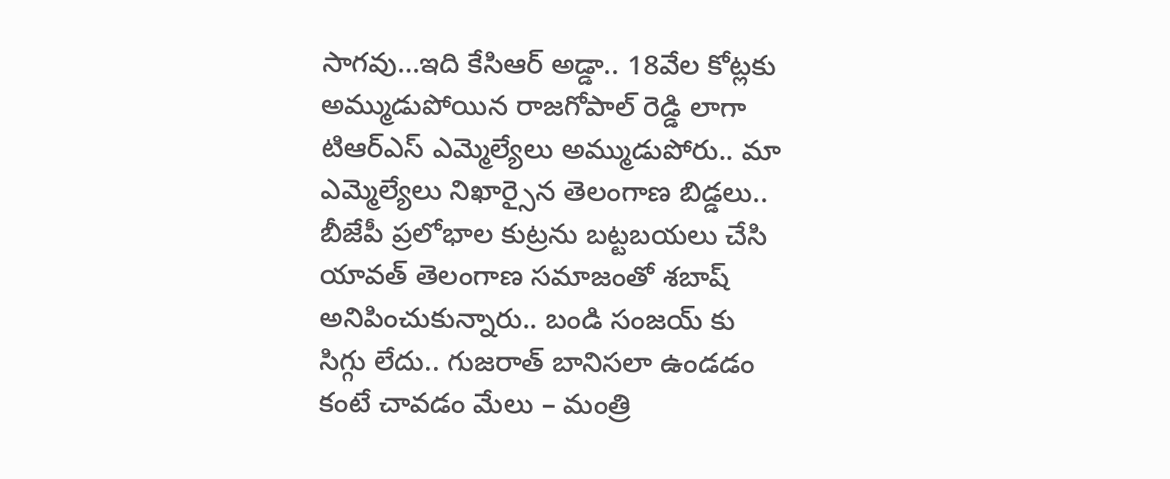సాగవు…ఇది కేసిఆర్ అడ్డా.. 18వేల కోట్లకు అమ్ముడుపోయిన రాజగోపాల్ రెడ్డి లాగా టిఆర్ఎస్ ఎమ్మెల్యేలు అమ్ముడుపోరు.. మా ఎమ్మెల్యేలు నిఖార్సైన తెలంగాణ బిడ్డలు.. బీజేపీ ప్రలోభాల కుట్రను బట్టబయలు చేసి యావత్ తెలంగాణ సమాజంతో శబాష్ అనిపించుకున్నారు.. బండి సంజయ్ కు సిగ్గు లేదు.. గుజరాత్ బానిసలా ఉండడం కంటే చావడం మేలు – మంత్రి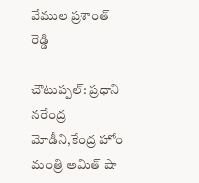వేముల ప్రశాంత్ రెడ్డి

చౌటుప్పల్: ప్రధాని నరేంద్ర మోడీని,కేంద్ర హోం మంత్రి అమిత్ షా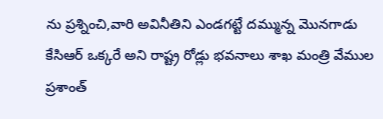ను ప్రశ్నించి,వారి అవినీతిని ఎండగట్టే దమ్మున్న మొనగాడు కేసిఆర్ ఒక్కరే అని రాష్ట్ర రోడ్లు భవనాలు శాఖ మంత్రి వేముల ప్రశాంత్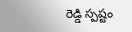రెడ్డి స్పష్టం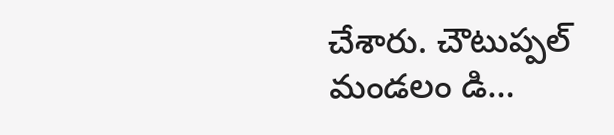చేశారు. చౌటుప్పల్ మండలం డి…